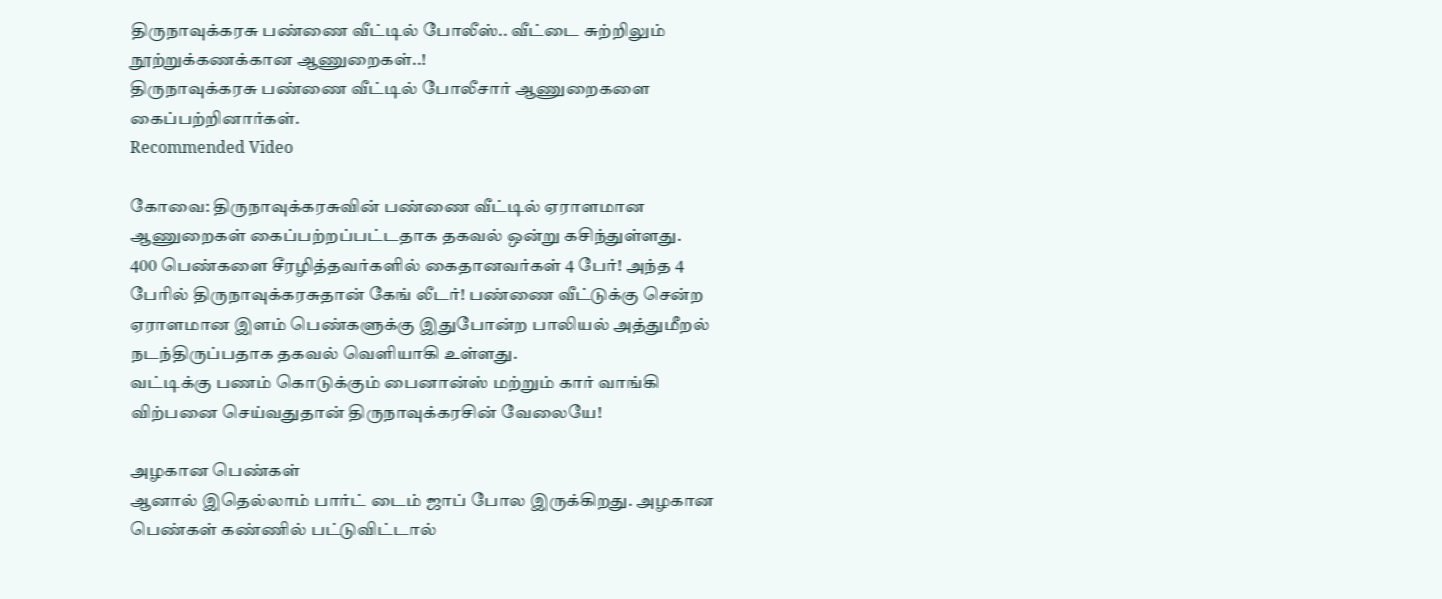திருநாவுக்கரசு பண்ணை வீட்டில் போலீஸ்.. வீட்டை சுற்றிலும் நூற்றுக்கணக்கான ஆணுறைகள்..!
திருநாவுக்கரசு பண்ணை வீட்டில் போலீசார் ஆணுறைகளை கைப்பற்றினார்கள்.
Recommended Video

கோவை: திருநாவுக்கரசுவின் பண்ணை வீட்டில் ஏராளமான ஆணுறைகள் கைப்பற்றப்பட்டதாக தகவல் ஒன்று கசிந்துள்ளது.
400 பெண்களை சீரழித்தவர்களில் கைதானவர்கள் 4 பேர்! அந்த 4 பேரில் திருநாவுக்கரசுதான் கேங் லீடர்! பண்ணை வீட்டுக்கு சென்ற ஏராளமான இளம் பெண்களுக்கு இதுபோன்ற பாலியல் அத்துமீறல் நடந்திருப்பதாக தகவல் வெளியாகி உள்ளது.
வட்டிக்கு பணம் கொடுக்கும் பைனான்ஸ் மற்றும் கார் வாங்கி விற்பனை செய்வதுதான் திருநாவுக்கரசின் வேலையே!

அழகான பெண்கள்
ஆனால் இதெல்லாம் பார்ட் டைம் ஜாப் போல இருக்கிறது. அழகான பெண்கள் கண்ணில் பட்டுவிட்டால்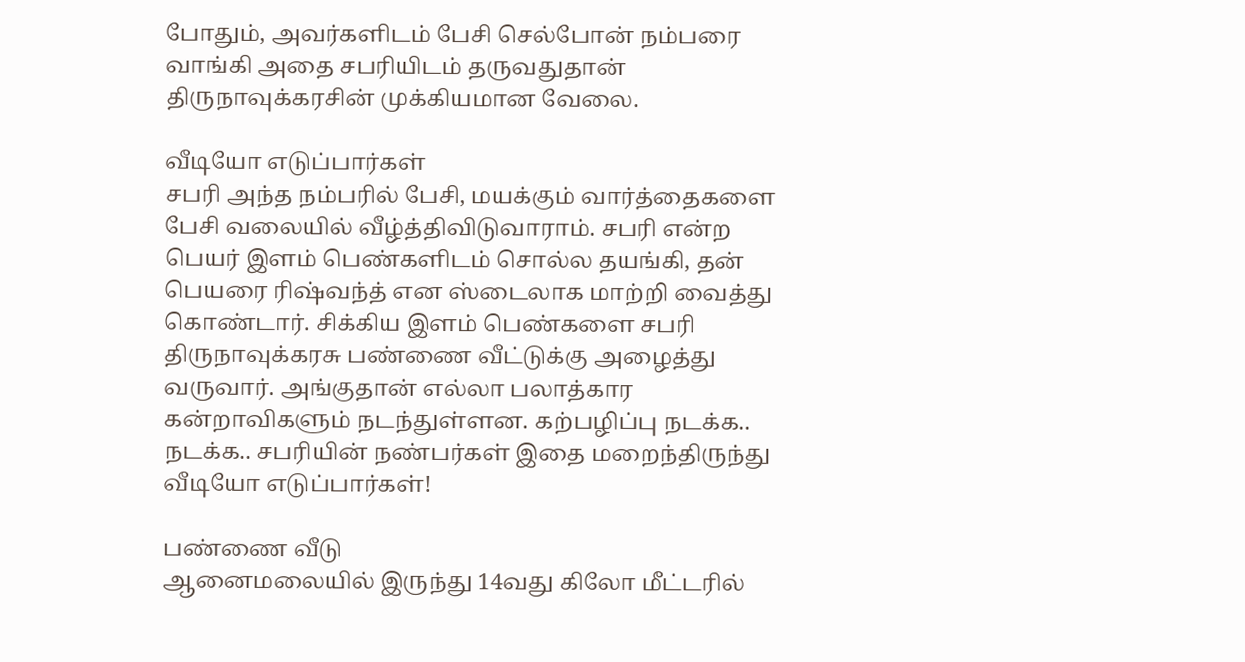போதும், அவர்களிடம் பேசி செல்போன் நம்பரை வாங்கி அதை சபரியிடம் தருவதுதான் திருநாவுக்கரசின் முக்கியமான வேலை.

வீடியோ எடுப்பார்கள்
சபரி அந்த நம்பரில் பேசி, மயக்கும் வார்த்தைகளை பேசி வலையில் வீழ்த்திவிடுவாராம். சபரி என்ற பெயர் இளம் பெண்களிடம் சொல்ல தயங்கி, தன் பெயரை ரிஷ்வந்த் என ஸ்டைலாக மாற்றி வைத்து கொண்டார். சிக்கிய இளம் பெண்களை சபரி திருநாவுக்கரசு பண்ணை வீட்டுக்கு அழைத்து வருவார். அங்குதான் எல்லா பலாத்கார கன்றாவிகளும் நடந்துள்ளன. கற்பழிப்பு நடக்க.. நடக்க.. சபரியின் நண்பர்கள் இதை மறைந்திருந்து வீடியோ எடுப்பார்கள்!

பண்ணை வீடு
ஆனைமலையில் இருந்து 14வது கிலோ மீட்டரில்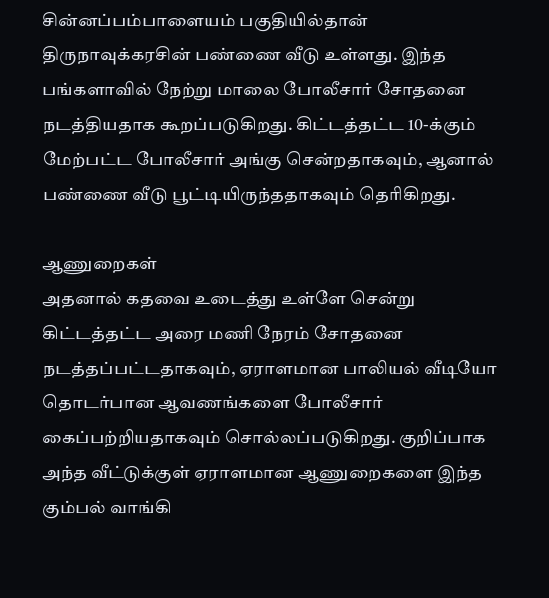சின்னப்பம்பாளையம் பகுதியில்தான் திருநாவுக்கரசின் பண்ணை வீடு உள்ளது. இந்த பங்களாவில் நேற்று மாலை போலீசார் சோதனை நடத்தியதாக கூறப்படுகிறது. கிட்டத்தட்ட 10-க்கும் மேற்பட்ட போலீசார் அங்கு சென்றதாகவும், ஆனால் பண்ணை வீடு பூட்டியிருந்ததாகவும் தெரிகிறது.

ஆணுறைகள்
அதனால் கதவை உடைத்து உள்ளே சென்று கிட்டத்தட்ட அரை மணி நேரம் சோதனை நடத்தப்பட்டதாகவும், ஏராளமான பாலியல் வீடியோ தொடர்பான ஆவணங்களை போலீசார் கைப்பற்றியதாகவும் சொல்லப்படுகிறது. குறிப்பாக அந்த வீட்டுக்குள் ஏராளமான ஆணுறைகளை இந்த கும்பல் வாங்கி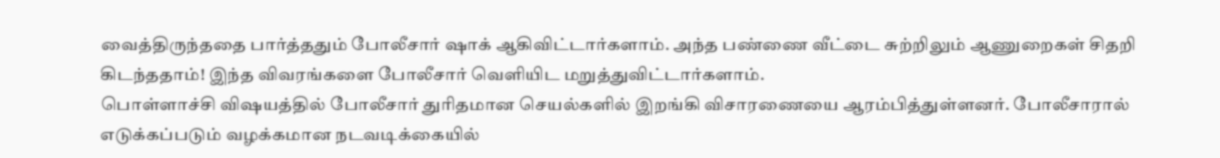வைத்திருந்ததை பார்த்ததும் போலீசார் ஷாக் ஆகிவிட்டார்களாம். அந்த பண்ணை வீட்டை சுற்றிலும் ஆணுறைகள் சிதறி கிடந்ததாம்! இந்த விவரங்களை போலீசார் வெளியிட மறுத்துவிட்டார்களாம்.
பொள்ளாச்சி விஷயத்தில் போலீசார் துரிதமான செயல்களில் இறங்கி விசாரணையை ஆரம்பித்துள்ளனர். போலீசாரால் எடுக்கப்படும் வழக்கமான நடவடிக்கையில்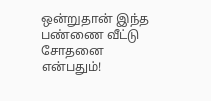ஒன்றுதான் இந்த பண்ணை வீட்டு சோதனை என்பதும்!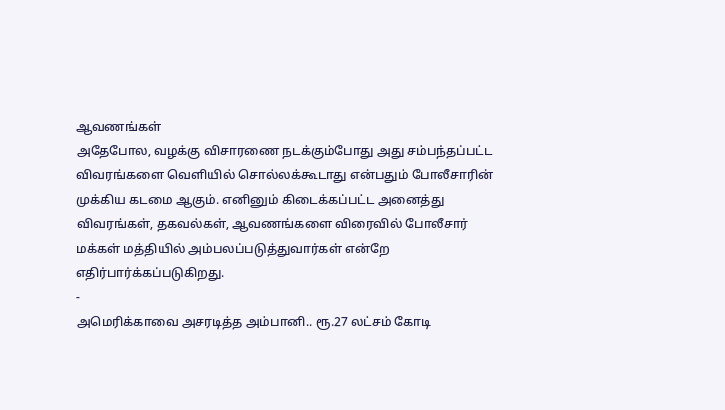ஆவணங்கள்
அதேபோல, வழக்கு விசாரணை நடக்கும்போது அது சம்பந்தப்பட்ட விவரங்களை வெளியில் சொல்லக்கூடாது என்பதும் போலீசாரின் முக்கிய கடமை ஆகும். எனினும் கிடைக்கப்பட்ட அனைத்து விவரங்கள், தகவல்கள், ஆவணங்களை விரைவில் போலீசார் மக்கள் மத்தியில் அம்பலப்படுத்துவார்கள் என்றே எதிர்பார்க்கப்படுகிறது.
-
அமெரிக்காவை அசரடித்த அம்பானி.. ரூ.27 லட்சம் கோடி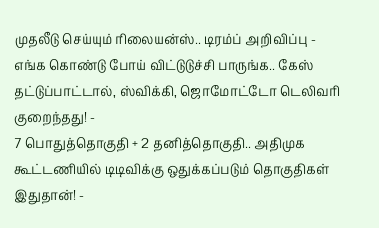முதலீடு செய்யும் ரிலையன்ஸ்.. டிரம்ப் அறிவிப்பு -
எங்க கொண்டு போய் விட்டுடுச்சி பாருங்க.. கேஸ் தட்டுப்பாட்டால், ஸ்விக்கி, ஜொமோட்டோ டெலிவரி குறைந்தது! -
7 பொதுத்தொகுதி + 2 தனித்தொகுதி.. அதிமுக கூட்டணியில் டிடிவிக்கு ஒதுக்கப்படும் தொகுதிகள் இதுதான்! -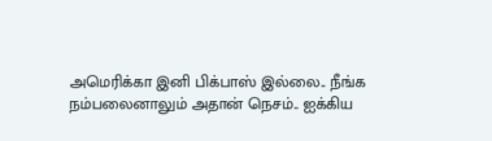அமெரிக்கா இனி பிக்பாஸ் இல்லை.. நீங்க நம்பலைனாலும் அதான் நெசம்.. ஐக்கிய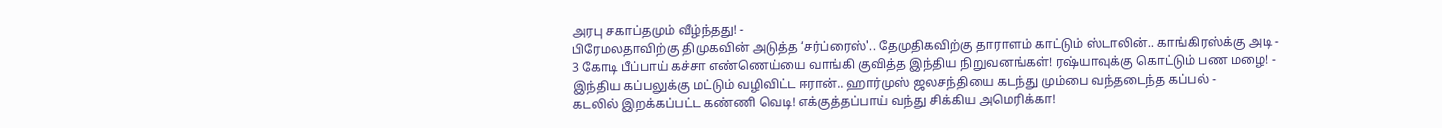அரபு சகாப்தமும் வீழ்ந்தது! -
பிரேமலதாவிற்கு திமுகவின் அடுத்த ‘சர்ப்ரைஸ்'.. தேமுதிகவிற்கு தாராளம் காட்டும் ஸ்டாலின்.. காங்கிரஸ்க்கு அடி -
3 கோடி பீப்பாய் கச்சா எண்ணெய்யை வாங்கி குவித்த இந்திய நிறுவனங்கள்! ரஷ்யாவுக்கு கொட்டும் பண மழை! -
இந்திய கப்பலுக்கு மட்டும் வழிவிட்ட ஈரான்.. ஹார்முஸ் ஜலசந்தியை கடந்து மும்பை வந்தடைந்த கப்பல் -
கடலில் இறக்கப்பட்ட கண்ணி வெடி! எக்குத்தப்பாய் வந்து சிக்கிய அமெரிக்கா!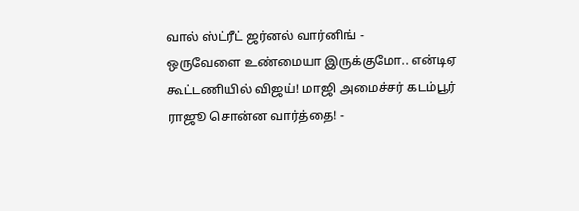வால் ஸ்ட்ரீட் ஜர்னல் வார்னிங் -
ஒருவேளை உண்மையா இருக்குமோ.. என்டிஏ கூட்டணியில் விஜய்! மாஜி அமைச்சர் கடம்பூர் ராஜூ சொன்ன வார்த்தை! -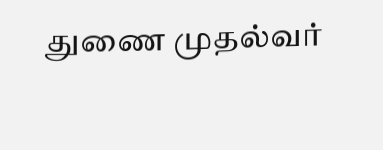துணை முதல்வர்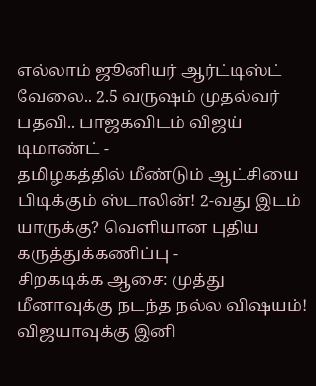எல்லாம் ஜூனியர் ஆர்ட்டிஸ்ட் வேலை.. 2.5 வருஷம் முதல்வர் பதவி.. பாஜகவிடம் விஜய் டிமாண்ட் -
தமிழகத்தில் மீண்டும் ஆட்சியை பிடிக்கும் ஸ்டாலின்! 2-வது இடம் யாருக்கு? வெளியான புதிய கருத்துக்கணிப்பு -
சிறகடிக்க ஆசை: முத்து மீனாவுக்கு நடந்த நல்ல விஷயம்! விஜயாவுக்கு இனி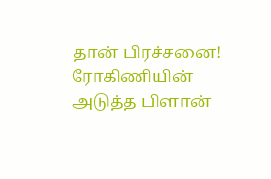தான் பிரச்சனை! ரோகிணியின் அடுத்த பிளான்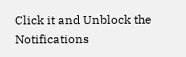Click it and Unblock the Notifications